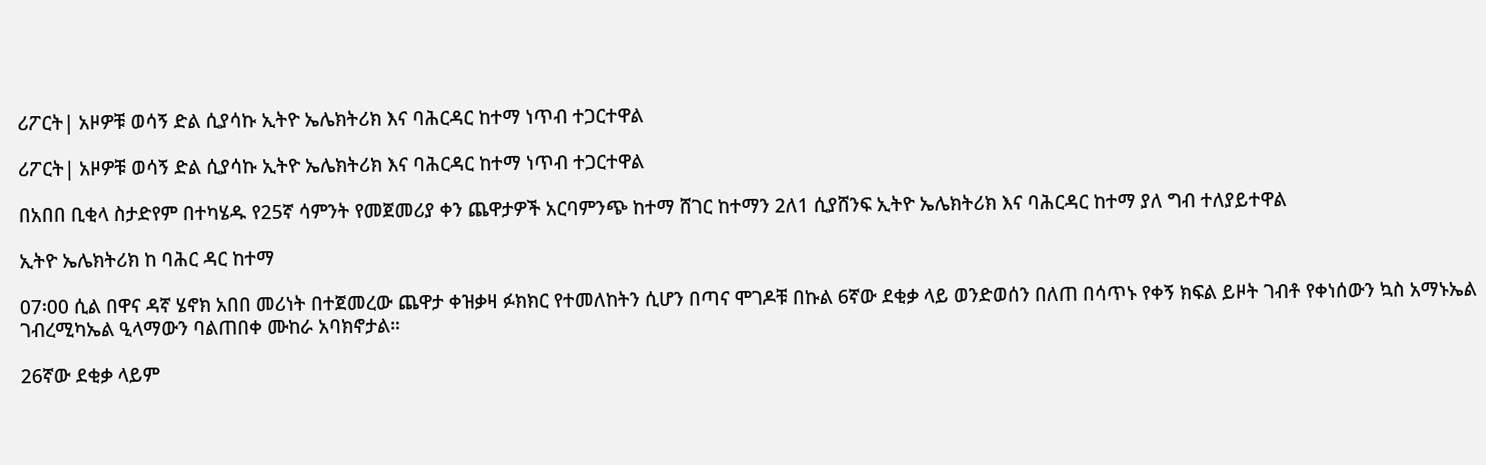ሪፖርት| አዞዎቹ ወሳኝ ድል ሲያሳኩ ኢትዮ ኤሌክትሪክ እና ባሕርዳር ከተማ ነጥብ ተጋርተዋል

ሪፖርት| አዞዎቹ ወሳኝ ድል ሲያሳኩ ኢትዮ ኤሌክትሪክ እና ባሕርዳር ከተማ ነጥብ ተጋርተዋል

በአበበ ቢቂላ ስታድየም በተካሄዱ የ25ኛ ሳምንት የመጀመሪያ ቀን ጨዋታዎች አርባምንጭ ከተማ ሸገር ከተማን 2ለ1 ሲያሸንፍ ኢትዮ ኤሌክትሪክ እና ባሕርዳር ከተማ ያለ ግብ ተለያይተዋል

ኢትዮ ኤሌክትሪክ ከ ባሕር ዳር ከተማ

07፡00 ሲል በዋና ዳኛ ሄኖክ አበበ መሪነት በተጀመረው ጨዋታ ቀዝቃዛ ፉክክር የተመለከትን ሲሆን በጣና ሞገዶቹ በኩል 6ኛው ደቂቃ ላይ ወንድወሰን በለጠ በሳጥኑ የቀኝ ክፍል ይዞት ገብቶ የቀነሰውን ኳስ አማኑኤል ገብረሚካኤል ዒላማውን ባልጠበቀ ሙከራ አባክኖታል።

26ኛው ደቂቃ ላይም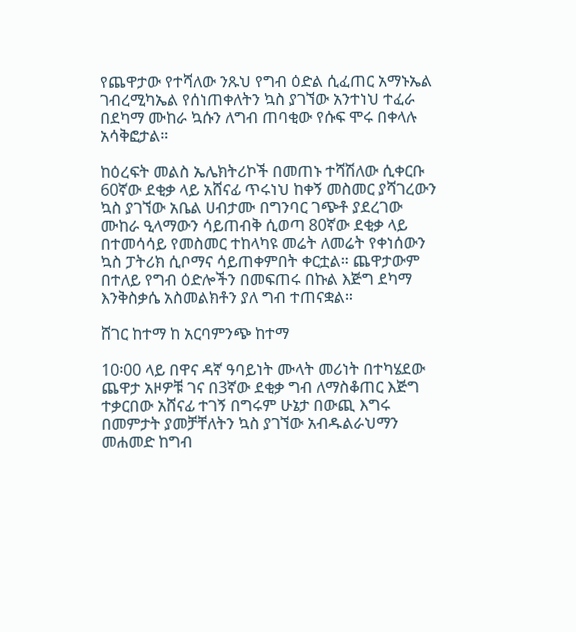የጨዋታው የተሻለው ንጹህ የግብ ዕድል ሲፈጠር አማኑኤል ገብረሚካኤል የሰነጠቀለትን ኳስ ያገኘው አንተነህ ተፈራ በደካማ ሙከራ ኳሱን ለግብ ጠባቂው የሱፍ ሞሩ በቀላሉ አሳቅፎታል።

ከዕረፍት መልስ ኤሌክትሪኮች በመጠኑ ተሻሽለው ሲቀርቡ 60ኛው ደቂቃ ላይ አሸናፊ ጥሩነህ ከቀኝ መስመር ያሻገረውን ኳስ ያገኘው አቤል ሀብታሙ በግንባር ገጭቶ ያደረገው ሙከራ ዒላማውን ሳይጠብቅ ሲወጣ 80ኛው ደቂቃ ላይ በተመሳሳይ የመስመር ተከላካዩ መሬት ለመሬት የቀነሰውን ኳስ ፓትሪክ ሲቦማና ሳይጠቀምበት ቀርቷል። ጨዋታውም በተለይ የግብ ዕድሎችን በመፍጠሩ በኩል እጅግ ደካማ እንቅስቃሴ አስመልክቶን ያለ ግብ ተጠናቋል።

ሸገር ከተማ ከ አርባምንጭ ከተማ

10፡00 ላይ በዋና ዳኛ ዓባይነት ሙላት መሪነት በተካሄደው ጨዋታ አዞዎቹ ገና በ3ኛው ደቂቃ ግብ ለማስቆጠር እጅግ ተቃርበው አሸናፊ ተገኝ በግሩም ሁኔታ በውጪ እግሩ በመምታት ያመቻቸለትን ኳስ ያገኘው አብዱልራህማን መሐመድ ከግብ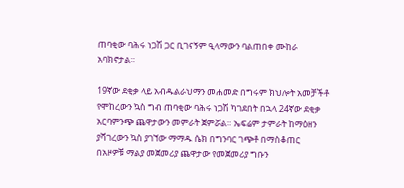ጠባቂው ባሕሩ ነጋሽ ጋር ቢገናኝም ዒላማውን ባልጠበቀ ሙከራ አባክኖታል።

19ኛው ደቂቃ ላይ አብዱልራህማን መሐመድ በግሩም ክህሎት አመቻችቶ የሞከረውን ኳስ ግብ ጠባቂው ባሕሩ ነጋሽ ካገደበት በኋላ 24ኛው ደቂቃ አርባምንጭ ጨዋታውን መምራት ጀምሯል። ኤፍሬም ታምራት ከማዕዘን ያሻገረውን ኳስ ያገኘው ማማዱ ሴክ በግንባር ገጭቶ በማስቆጠር በአዞዎቹ ማልያ መጀመሪያ ጨዋታው የመጀመሪያ ግቡን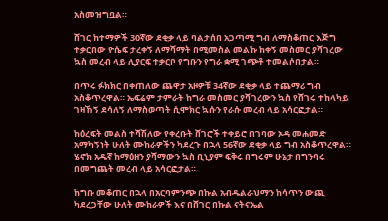አስመዝግቧል።

ሸገር ከተማዎች 30ኛው ደቂቃ ላይ ባልታሰበ አጋጣሚ ግብ ለማስቆጠር እጅግ ተቃርበው ዮሴፍ ታረቀኝ ለማሻማት በሚመስል መልኩ ከቀኝ መስመር ያሻገረው ኳስ መረብ ላይ ሊያርፍ ተቃርቦ የግቡን የግራ ቋሚ ገጭቶ ተመልሶበታል።

በጥሩ ፉክክር በቀጠለው ጨዋታ አዞዎቹ 34ኛው ደቂቃ ላይ ተጨማሪ ግብ አስቆጥረዋል። ኤፍሬም ታምራት ከግራ መስመር ያሻገረውን ኳስ የሸገሩ ተከላካይ ገዛኸኝ ደሳለኝ ለማስወጣት ሲሞክር ኳሱን የራሱ መረብ ላይ አሳርፎታል።

ከዕረፍት መልስ ተሻሽለው የቀረቡት ሸገሮች ተቀይሮ በገባው ኦዳ መሐመድ አማካኝነት ሁለት ሙከራዎችን ካደረጉ በኋላ 56ኛው ደቂቃ ላይ ግብ አስቆጥረዋል። ሄኖክ አዱኛ ከማዕዘን ያሻማውን ኳስ ቢኒያም ፍቅሩ በግሩም ሁኔታ በግንባሩ በመግጨት መረብ ላይ አሳርፎታል።

ከግቡ መቆጠር በኋላ በአርባምንጭ በኩል አብዱልራህማን ከሳጥን ውጪ ካደረጋቸው ሁለት ሙከራዎች እና በሸገር በኩል ናትናኤል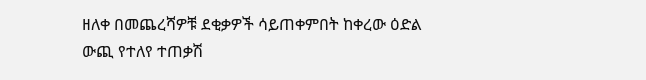ዘለቀ በመጨረሻዎቹ ደቂቃዎች ሳይጠቀምበት ከቀረው ዕድል ውጪ የተለየ ተጠቃሽ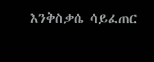እንቅስቃሴ ሳይፈጠር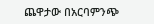ጨዋታው በአርባምንጭ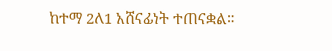ከተማ 2ለ1 አሸናፊነት ተጠናቋል።